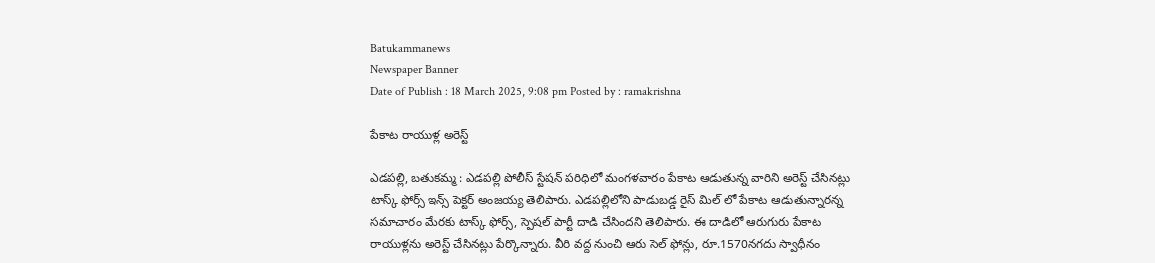Batukammanews
Newspaper Banner
Date of Publish : 18 March 2025, 9:08 pm Posted by : ramakrishna

పేకాట రాయుళ్ల అరెస్ట్

ఎడపల్లి, బతుకమ్మ : ఎడపల్లి పోలీస్ స్టేషన్ పరిధిలో మంగళవారం పేకాట ఆడుతున్న వారిని అరెస్ట్ చేసినట్లు టాస్క్ ఫోర్స్ ఇన్స్ పెక్టర్ అంజయ్య తెలిపారు. ఎడపల్లిలోని పాడుబడ్డ రైస్ మిల్ లో పేకాట ఆడుతున్నారన్న సమాచారం మేరకు టాస్క్ ఫోర్స్, స్పెషల్ పార్టీ దాడి చేసిందని తెలిపారు. ఈ దాడిలో ఆరుగురు పేకాట రాయుళ్లను అరెస్ట్ చేసినట్లు పేర్కొన్నారు. వీరి వద్ద నుంచి ఆరు సెల్ ఫోన్లు, రూ.1570నగదు స్వాధీనం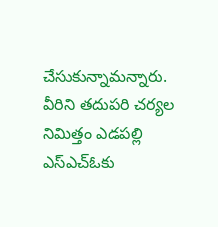చేసుకున్నామన్నారు. వీరిని తదుపరి చర్యల నిమిత్తం ఎడపల్లి ఎస్ఎచ్ఓకు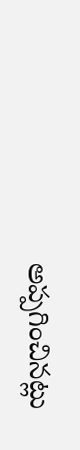అప్పగించినట్లు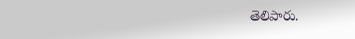తెలిపారు.